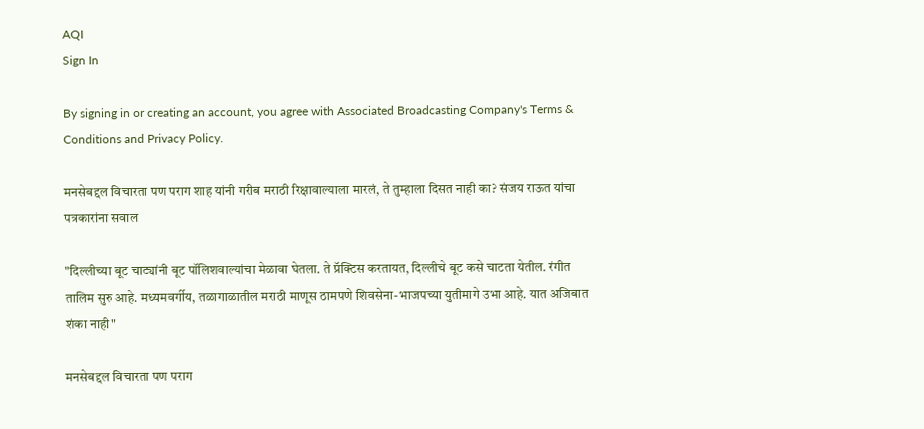AQI
Sign In

By signing in or creating an account, you agree with Associated Broadcasting Company's Terms & Conditions and Privacy Policy.

मनसेबद्दल विचारता पण पराग शाह यांनी गरीब मराठी रिक्षावाल्याला मारलं, ते तुम्हाला दिसत नाही का? संजय राऊत यांचा पत्रकारांना सवाल

"दिल्लीच्या बूट चाट्यांनी बूट पॉलिशवाल्यांचा मेळावा घेतला. ते प्रॅक्टिस करतायत, दिल्लीचे बूट कसे चाटता येतील. रंगीत तालिम सुरु आहे. मध्यमवर्गीय, तळागाळातील मराठी माणूस ठामपणे शिवसेना-भाजपच्या युतीमागे उभा आहे. यात अजिबात शंका नाही"

मनसेबद्दल विचारता पण पराग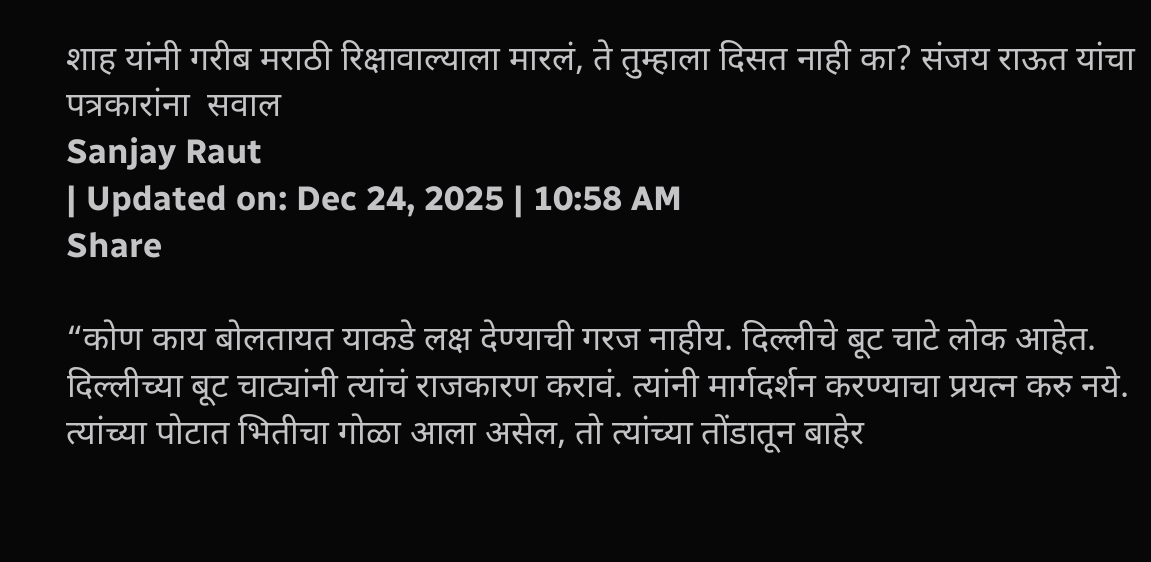शाह यांनी गरीब मराठी रिक्षावाल्याला मारलं, ते तुम्हाला दिसत नाही का? संजय राऊत यांचा पत्रकारांना  सवाल
Sanjay Raut
| Updated on: Dec 24, 2025 | 10:58 AM
Share

“कोण काय बोलतायत याकडे लक्ष देण्याची गरज नाहीय. दिल्लीचे बूट चाटे लोक आहेत. दिल्लीच्या बूट चाट्यांनी त्यांचं राजकारण करावं. त्यांनी मार्गदर्शन करण्याचा प्रयत्न करु नये. त्यांच्या पोटात भितीचा गोळा आला असेल, तो त्यांच्या तोंडातून बाहेर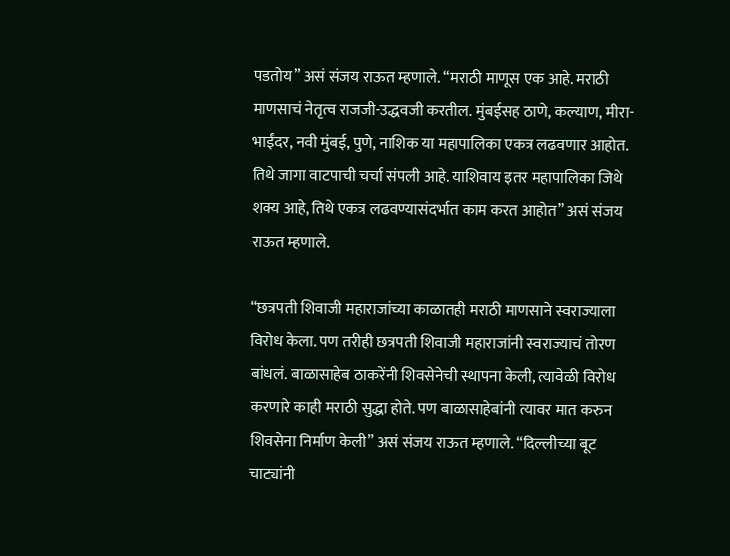पडतोय” असं संजय राऊत म्हणाले. “मराठी माणूस एक आहे. मराठी माणसाचं नेतृत्व राजजी-उद्धवजी करतील. मुंबईसह ठाणे, कल्याण, मीरा-भाईंदर, नवी मुंबई, पुणे, नाशिक या महापालिका एकत्र लढवणार आहोत. तिथे जागा वाटपाची चर्चा संपली आहे. याशिवाय इतर महापालिका जिथे शक्य आहे, तिथे एकत्र लढवण्यासंदर्भात काम करत आहोत” असं संजय राऊत म्हणाले.

“छत्रपती शिवाजी महाराजांच्या काळातही मराठी माणसाने स्वराज्याला विरोध केला. पण तरीही छत्रपती शिवाजी महाराजांनी स्वराज्याचं तोरण बांधलं. बाळासाहेब ठाकरेंनी शिवसेनेची स्थापना केली, त्यावेळी विरोध करणारे काही मराठी सुद्धा होते. पण बाळासाहेबांनी त्यावर मात करुन शिवसेना निर्माण केली” असं संजय राऊत म्हणाले. “दिल्लीच्या बूट चाट्यांनी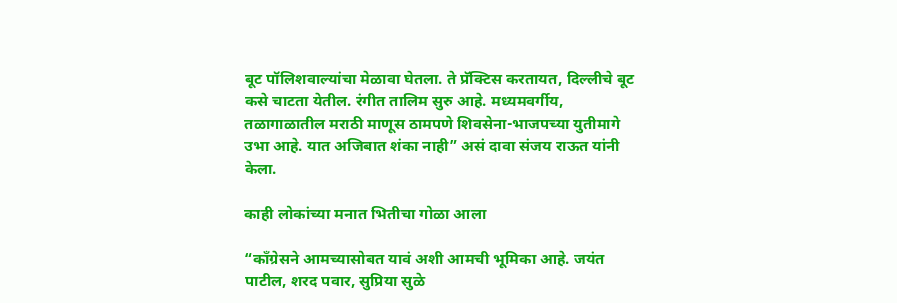बूट पॉलिशवाल्यांचा मेळावा घेतला. ते प्रॅक्टिस करतायत, दिल्लीचे बूट कसे चाटता येतील. रंगीत तालिम सुरु आहे. मध्यमवर्गीय, तळागाळातील मराठी माणूस ठामपणे शिवसेना-भाजपच्या युतीमागे उभा आहे. यात अजिबात शंका नाही” असं दावा संजय राऊत यांनी केला.

काही लोकांच्या मनात भितीचा गोळा आला

“काँग्रेसने आमच्यासोबत यावं अशी आमची भूमिका आहे. जयंत पाटील, शरद पवार, सुप्रिया सुळे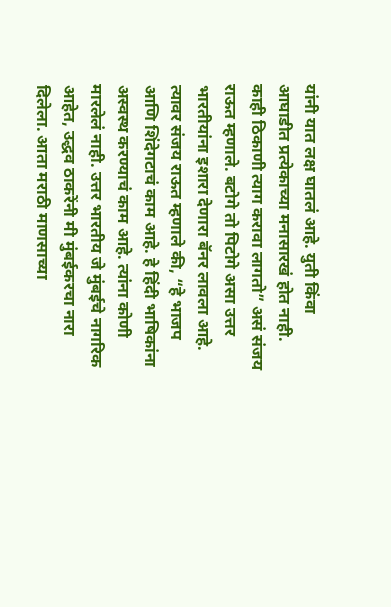यांनी यात लक्ष घातलं आहे. युती किंवा आघाडीत प्रत्येकाच्या मनासारखं होत नाही. काही ठिकाणी त्याग करावा लागतो” असं संजय राऊत म्हणाले. बटोगे तो पिटोगे असा उत्तर भारतीयांना इशारा देणारा बॅनर लावला आहे. त्यावर संजय राऊत म्हणाले की, “हे भाजप आणि शिंदेगटाचं काम आहे. हे हिंदी भाषिकांना अस्वस्थ करण्याचं काम आहे. त्यांना कोणी मारलेलं नाही. उत्तर भारतीय जे मुंबईचे नागरिक आहेत, उद्धव ठाकरेंनी मी मुंबईकरचा नारा दिलेला. आता मराठी माणसाच्या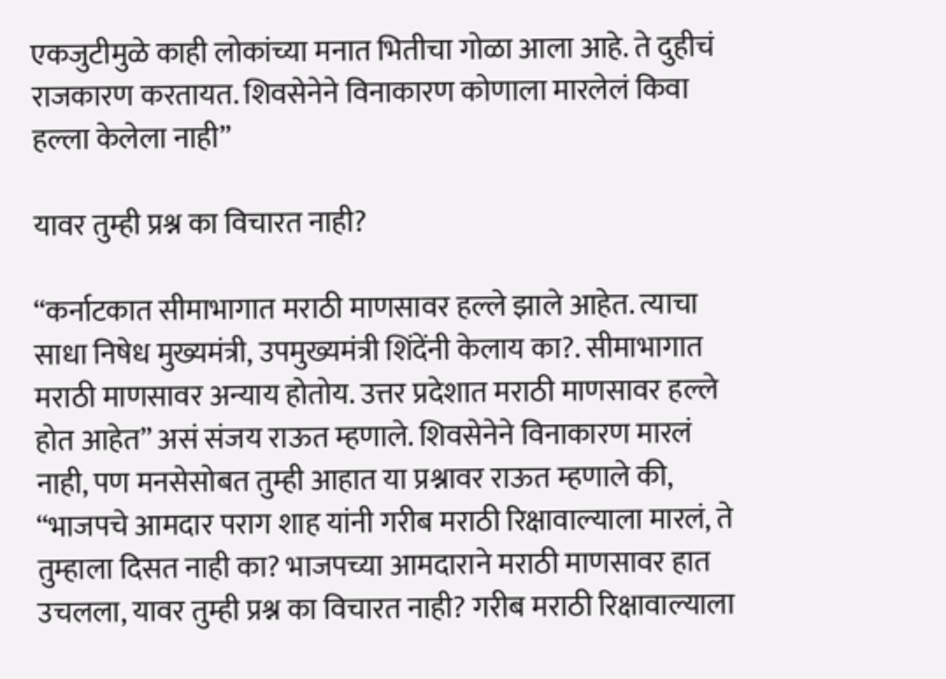एकजुटीमुळे काही लोकांच्या मनात भितीचा गोळा आला आहे. ते दुहीचं राजकारण करतायत. शिवसेनेने विनाकारण कोणाला मारलेलं किवा हल्ला केलेला नाही”

यावर तुम्ही प्रश्न का विचारत नाही?

“कर्नाटकात सीमाभागात मराठी माणसावर हल्ले झाले आहेत. त्याचा साधा निषेध मुख्यमंत्री, उपमुख्यमंत्री शिंदेंनी केलाय का?. सीमाभागात मराठी माणसावर अन्याय होतोय. उत्तर प्रदेशात मराठी माणसावर हल्ले होत आहेत” असं संजय राऊत म्हणाले. शिवसेनेने विनाकारण मारलं नाही, पण मनसेसोबत तुम्ही आहात या प्रश्नावर राऊत म्हणाले की, “भाजपचे आमदार पराग शाह यांनी गरीब मराठी रिक्षावाल्याला मारलं, ते तुम्हाला दिसत नाही का? भाजपच्या आमदाराने मराठी माणसावर हात उचलला, यावर तुम्ही प्रश्न का विचारत नाही? गरीब मराठी रिक्षावाल्याला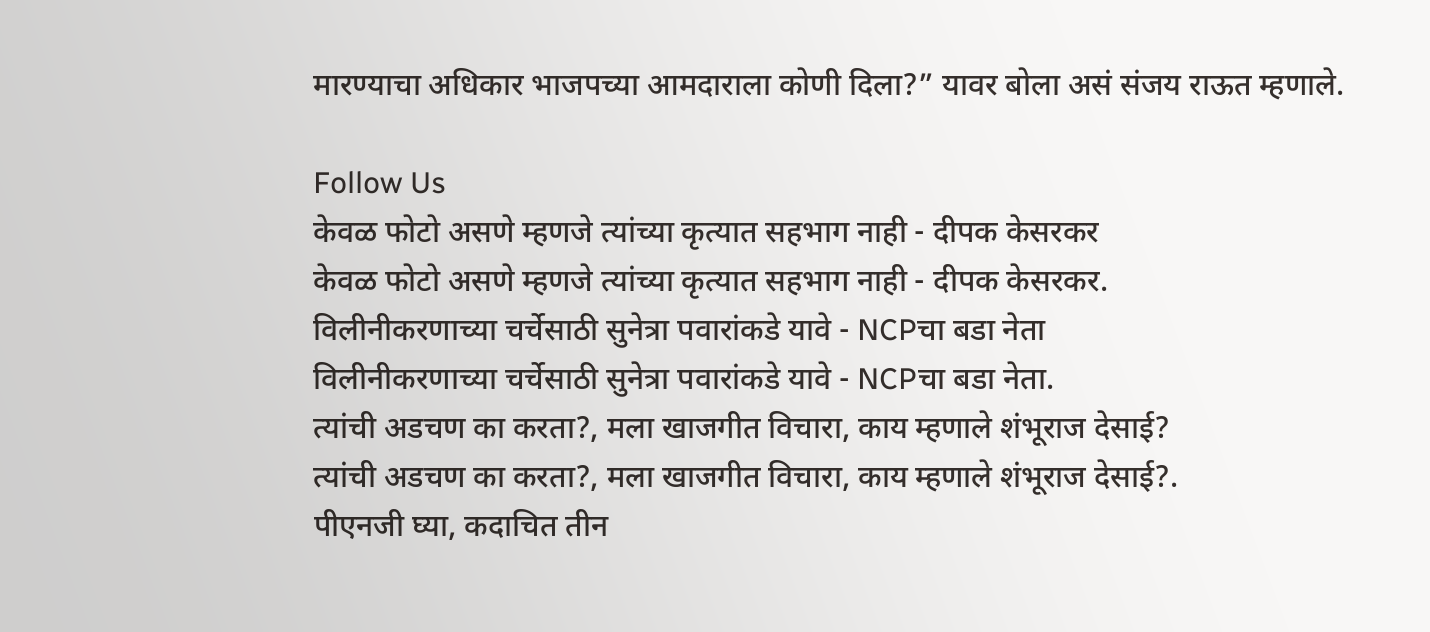मारण्याचा अधिकार भाजपच्या आमदाराला कोणी दिला?” यावर बोला असं संजय राऊत म्हणाले.

Follow Us
केवळ फोटो असणे म्हणजे त्यांच्या कृत्यात सहभाग नाही - दीपक केसरकर
केवळ फोटो असणे म्हणजे त्यांच्या कृत्यात सहभाग नाही - दीपक केसरकर.
विलीनीकरणाच्या चर्चेसाठी सुनेत्रा पवारांकडे यावे - NCPचा बडा नेता
विलीनीकरणाच्या चर्चेसाठी सुनेत्रा पवारांकडे यावे - NCPचा बडा नेता.
त्यांची अडचण का करता?, मला खाजगीत विचारा, काय म्हणाले शंभूराज देसाई?
त्यांची अडचण का करता?, मला खाजगीत विचारा, काय म्हणाले शंभूराज देसाई?.
पीएनजी घ्या, कदाचित तीन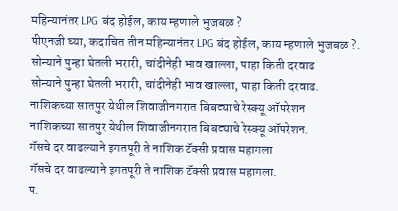महिन्यानंतर LPG बंद होईल, काय म्हणाले भुजबळ ?
पीएनजी घ्या, कदाचित तीन महिन्यानंतर LPG बंद होईल, काय म्हणाले भुजबळ ?.
सोन्याने पुन्हा घेतली भरारी, चांदीनेही भाव खाल्ला, पाहा किती दरवाढ
सोन्याने पुन्हा घेतली भरारी, चांदीनेही भाव खाल्ला, पाहा किती दरवाढ.
नाशिकच्या सातपुर येथील शिवाजीनगरात बिबट्याचे रेस्क्यू ऑपरेशन
नाशिकच्या सातपुर येथील शिवाजीनगरात बिबट्याचे रेस्क्यू ऑपरेशन.
गॅसचे दर वाढल्याने इगतपूरी ते नाशिक टॅक्सी प्रवास महागला
गॅसचे दर वाढल्याने इगतपूरी ते नाशिक टॅक्सी प्रवास महागला.
प.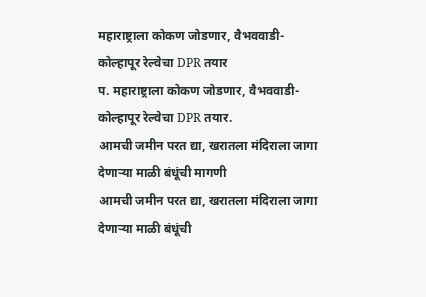महाराष्ट्राला कोकण जोडणार, वैभववाडी-कोल्हापूर रेल्वेचा DPR तयार
प. महाराष्ट्राला कोकण जोडणार, वैभववाडी-कोल्हापूर रेल्वेचा DPR तयार.
आमची जमीन परत द्या, खरातला मंदिराला जागा देणाऱ्या माळी बंधूंची मागणी
आमची जमीन परत द्या, खरातला मंदिराला जागा देणाऱ्या माळी बंधूंची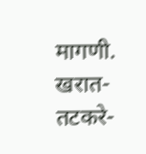मागणी.
खरात-तटकरे-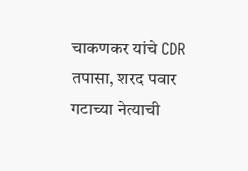चाकणकर यांचे CDR तपासा, शरद पवार गटाच्या नेत्याची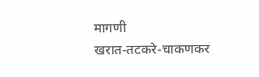मागणी
खरात-तटकरे-चाकणकर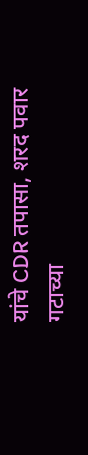यांचे CDR तपासा, शरद पवार गटाच्या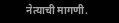नेत्याची मागणी.